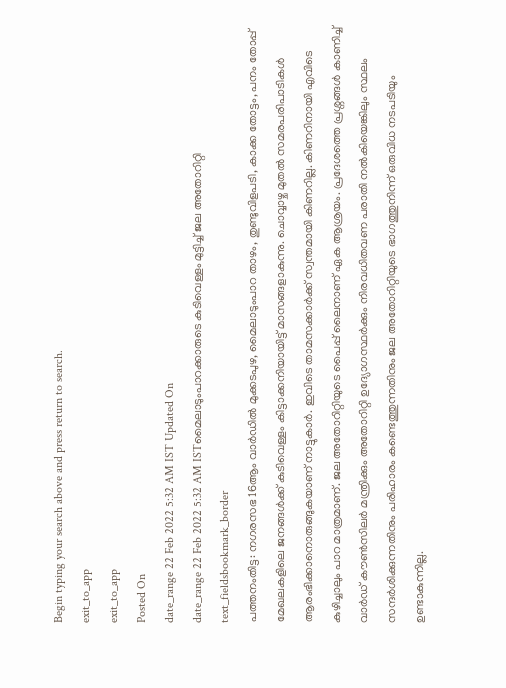Begin typing your search above and press return to search.
exit_to_app
exit_to_app
Posted On
date_range 22 Feb 2022 5:32 AM IST Updated On
date_range 22 Feb 2022 5:32 AM ISTമൈലാടുംപാറക്കാരുടെ കുടിവെള്ളം മുട്ടിച്ച് ജല അതോറിറ്റി
text_fieldsbookmark_border
പത്തനംതിട്ട: നഗരസഭ 16ആം വാർഡിൽ മുക്കടപുഴ, മൈലാടുംപാറ താഴം, തുണ്ടുവിളപടി, കാക്ക തോട്ടം, പനം തോപ്പ് മേഖലകളിലെ ജനങ്ങൾക്ക് കുടിവെള്ളം കിട്ടാക്കനിയായിട്ട് മാസങ്ങളാകുന്നു. ചൊവ്വാഴ്ച മുതൽ സമരപരിപാടികൾ ആരംഭിക്കാനൊരുങ്ങുകയാണ് നാട്ടുകാർ. ഇവിടെ താമസക്കാർക്ക് സ്വന്തമായി കിണറില്ല. കിണറിനായി എവിടെ കുഴിച്ചാലും പാറ മാത്രമാണ്. ജല അതോറിറ്റിയുടെ പൈപ്പ് ലൈനാണ് ഏക ആശ്രയം. പ്രദേശത്തെ പ്രശ്നങ്ങൾ കാണിച്ച് വാർഡ് കൗൺസിലർ മന്ത്രിക്കും അതോറിറ്റി ഉദ്യോഗസ്ഥർക്കും നിരവധിതവണ പരാതി നൽകിയെങ്കിലും സ്ഥലം സന്ദർശിക്കുന്നതിനും പരിഹാരം കണ്ടെത്തുന്നതിനും ജല അതോറിറ്റിയുടെ ഭാഗത്തുനിന്ന് ഒരുവിധ നടപടിയും ഉണ്ടാകുന്നില്ല.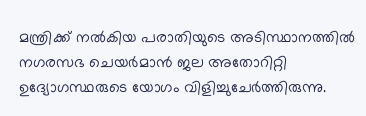മന്ത്രിക്ക് നൽകിയ പരാതിയുടെ അടിസ്ഥാനത്തിൽ നഗരസഭ ചെയർമാൻ ജല അതോറിറ്റി ഉദ്യോഗസ്ഥരുടെ യോഗം വിളിച്ചുചേർത്തിരുന്നു.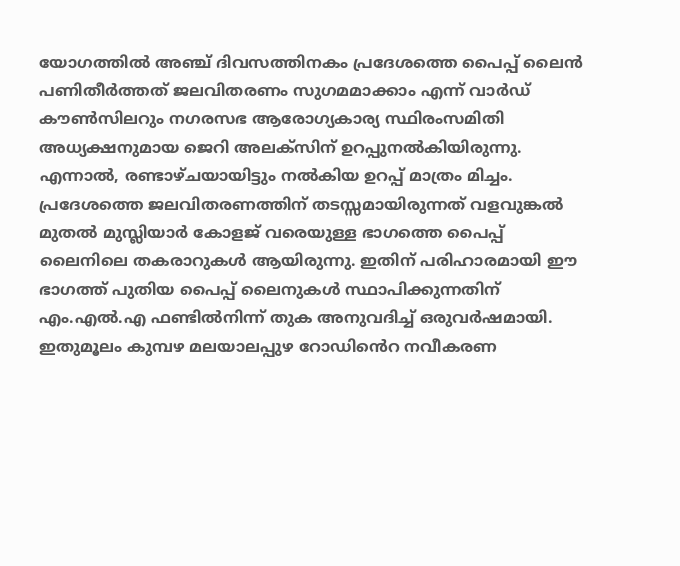യോഗത്തിൽ അഞ്ച് ദിവസത്തിനകം പ്രദേശത്തെ പൈപ്പ് ലൈൻ പണിതീർത്തത് ജലവിതരണം സുഗമമാക്കാം എന്ന് വാർഡ് കൗൺസിലറും നഗരസഭ ആരോഗ്യകാര്യ സ്ഥിരംസമിതി അധ്യക്ഷനുമായ ജെറി അലക്സിന് ഉറപ്പുനൽകിയിരുന്നു. എന്നാൽ, രണ്ടാഴ്ചയായിട്ടും നൽകിയ ഉറപ്പ് മാത്രം മിച്ചം. പ്രദേശത്തെ ജലവിതരണത്തിന് തടസ്സമായിരുന്നത് വളവുങ്കൽ മുതൽ മുസ്ലിയാർ കോളജ് വരെയുള്ള ഭാഗത്തെ പൈപ്പ് ലൈനിലെ തകരാറുകൾ ആയിരുന്നു. ഇതിന് പരിഹാരമായി ഈ ഭാഗത്ത് പുതിയ പൈപ്പ് ലൈനുകൾ സ്ഥാപിക്കുന്നതിന് എം.എൽ.എ ഫണ്ടിൽനിന്ന് തുക അനുവദിച്ച് ഒരുവർഷമായി. ഇതുമൂലം കുമ്പഴ മലയാലപ്പുഴ റോഡിൻെറ നവീകരണ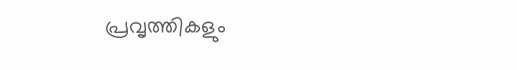പ്രവൃത്തികളും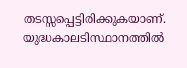തടസ്സപ്പെട്ടിരിക്കുകയാണ്. യുദ്ധകാലടിസ്ഥാനത്തിൽ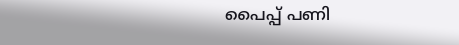പൈപ്പ് പണി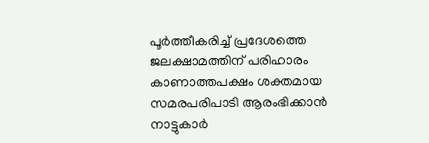പൂർത്തീകരിച്ച് പ്രദേശത്തെ ജലക്ഷാമത്തിന് പരിഹാരം കാണാത്തപക്ഷം ശക്തമായ സമരപരിപാടി ആരംഭിക്കാൻ നാട്ടുകാർ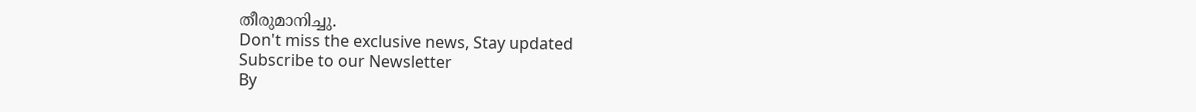തീരുമാനിച്ചു.
Don't miss the exclusive news, Stay updated
Subscribe to our Newsletter
By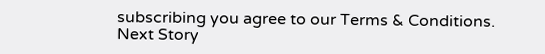subscribing you agree to our Terms & Conditions.
Next Story